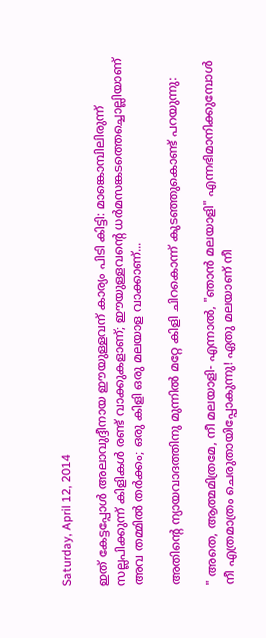Saturday, April 12, 2014

ഇത് കേട്ടപ്പോള്‍ അലാവുദ്ദീനായ ഈയുള്ളവന് കാര്യം പിടി കിട്ടി: മാങ്കൊമ്പിലിരുന്ന് സല്ലപിക്കുന്ന് കിളികള്‍ രണ്ട് വാക്കുകളാണ്; ഈയുള്ളവന്‍റെ ധര്‍മസങ്കടത്തെച്ചൊല്ലിയാണ്
അവ തമ്മില്‍ തര്‍ക്കം; ഒരു കിളി ഒരു മലയാള വാക്കാണ്...

അതിന്‍റെ ന്യായവാദത്തിനു മുന്നില്‍ മറ്റേ കിളി ചിറകൊന്ന് കുടഞ്ഞുകൊണ്ട് പറയുന്നു:

" അതെ, ആത്മമിത്രമേ, നീ മലയാളി- എന്നാല്‍, "ഞാന്‍ മലയാളി" എന്നഭിമാനിക്കുമ്പോള്‍
നീ എത്രമാത്രം ചെരുതായിപ്പോകുന്നു! ഏതു മലയാണ് നീ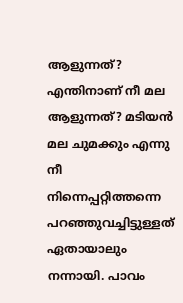ആളുന്നത്? എന്തിനാണ് നീ മല ആളുന്നത്? മടിയന്‍ മല ചുമക്കും എന്നു നീ നിന്നെപ്പറ്റിത്തന്നെ പറഞ്ഞുവച്ചിട്ടുള്ളത്
ഏതായാലും നന്നായി. പാവം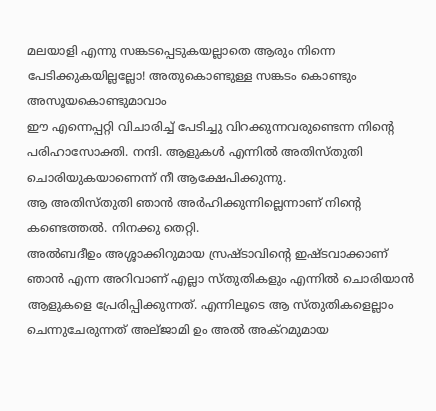മലയാളി എന്നു സങ്കടപ്പെടുകയല്ലാതെ ആരും നിന്നെ പേടിക്കുകയില്ലല്ലോ! അതുകൊണ്ടുള്ള സങ്കടം കൊണ്ടും അസൂയകൊണ്ടുമാവാം
ഈ എന്നെപ്പറ്റി വിചാരിച്ച് പേടിച്ചു വിറക്കുന്നവരുണ്ടെന്ന നിന്‍റെ പരിഹാസോക്തി. നന്ദി. ആളുകള്‍ എന്നില്‍ അതിസ്തുതി ചൊരിയുകയാണെന്ന് നീ ആക്ഷേപിക്കുന്നു.
ആ അതിസ്തുതി ഞാന്‍ അര്‍ഹിക്കുന്നില്ലെന്നാണ് നിന്‍റെ കണ്ടെത്തല്‍. നിനക്കു തെറ്റി.
അല്‍ബദീഉം അശ്ശാക്കിറുമായ സ്രഷ്ടാവിന്‍റെ ഇഷ്ടവാക്കാണ് ഞാന്‍ എന്ന അറിവാണ് എല്ലാ സ്തുതികളും എന്നില്‍ ചൊരിയാന്‍ ആളുകളെ പ്രേരിപ്പിക്കുന്നത്. എന്നിലൂടെ ആ സ്തുതികളെല്ലാം ചെന്നുചേരുന്നത് അല്ജാമി ഉം അല്‍ അക്റമുമായ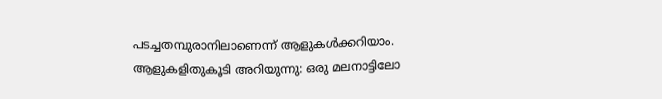പടച്ചതമ്പുരാനിലാണെന്ന് ആളുകള്‍ക്കറിയാം. ആളുകളിതുകൂടി അറിയുന്നു: ഒരു മലനാട്ടിലോ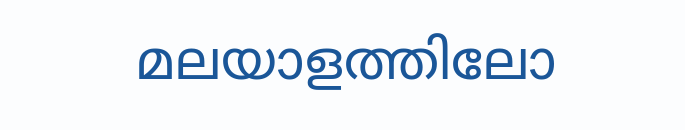മലയാളത്തിലോ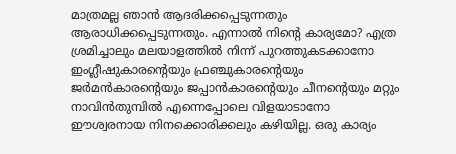മാത്രമല്ല ഞാന്‍ ആദരിക്കപ്പെടുന്നതും ആരാധിക്കപ്പെടുന്നതും. എന്നാല്‍ നിന്‍റെ കാര്യമോ? എത്ര ശ്രമിച്ചാലും മലയാളത്തില്‍ നിന്ന് പുറത്തുകടക്കാനോ ഇംഗ്ലീഷുകാരന്‍റെയും ഫ്രഞ്ചുകാരന്‍റെയും ജര്‍മന്‍കാരന്‍റെയും ജപ്പാന്‍കാരന്‍റെയും ചീനന്‍റെയും മറ്റും നാവിന്‍തുമ്പില്‍ എന്നെപ്പോലെ വിളയാടാനോ ഈശ്വരനായ നിനക്കൊരിക്കലും കഴിയില്ല. ഒരു കാര്യം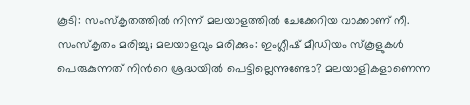കൂടി: സംസ്കൃതത്തില്‍ നിന്ന് മലയാളത്തില്‍ ചേക്കേറിയ വാക്കാണ് നീ. സംസ്കൃതം മരിച്ചു; മലയാളവും മരിക്കും: ഇംഗ്ലീഷ് മീഡിയം സ്കൂളുകള്‍ പെരുകുന്നത് നിന്‍റെ ശ്രദ്ധയില്‍ പെട്ടില്ലെന്നുണ്ടോ? മലയാളികളാണെന്ന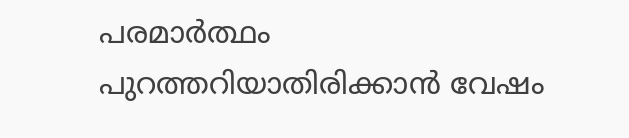പരമാര്‍ത്ഥം പുറത്തറിയാതിരിക്കാന്‍ വേഷം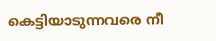കെട്ടിയാടുന്നവരെ നീ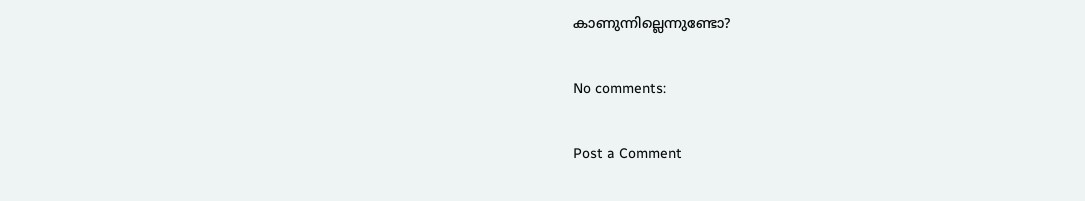കാണുന്നില്ലെന്നുണ്ടോ?

No comments:

Post a Comment